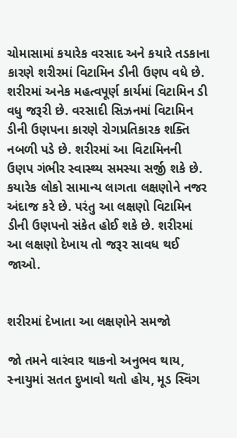ચોમાસામાં કયારેક વરસાદ અને કયારે તડકાના કારણે શરીરમાં વિટામિન ડીની ઉણપ વધે છે. શરીરમાં અનેક મહત્વપૂર્ણ કાર્યમાં વિટામિન ડી વધુ જરૂરી છે. વરસાદી સિઝનમાં વિટામિન ડીની ઉણપના કારણે રોગપ્રતિકારક શક્તિ નબળી પડે છે. શરીરમાં આ વિટામિનની ઉણપ ગંભીર સ્વાસ્થ્ય સમસ્યા સર્જી શકે છે. કયારેક લોકો સામાન્ય લાગતા લક્ષણોને નજર અંદાજ કરે છે. પરંતુ આ લક્ષણો વિટામિન ડીની ઉણપનો સંકેત હોઈ શકે છે. શરીરમાં આ લક્ષણો દેખાય તો જરૂર સાવધ થઈ જાઓ.


શરીરમાં દેખાતા આ લક્ષણોને સમજો

જો તમને વારંવાર થાકનો અનુભવ થાય, સ્નાયુમાં સતત દુખાવો થતો હોય, મૂડ સ્વિંગ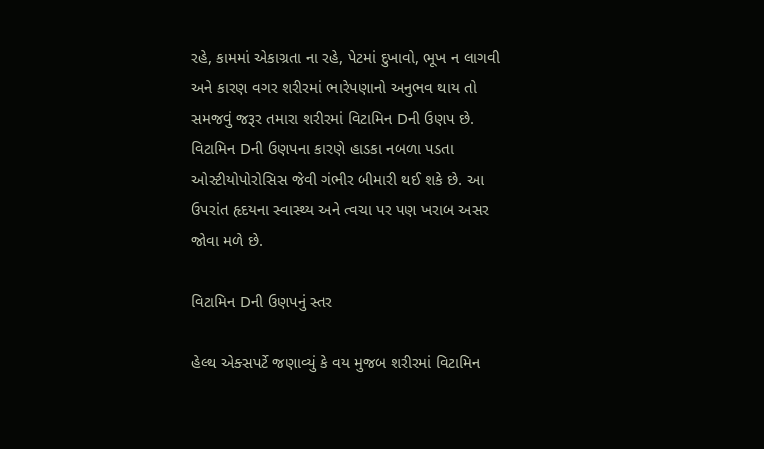રહે, કામમાં એકાગ્રતા ના રહે, પેટમાં દુખાવો, ભૂખ ન લાગવી અને કારણ વગર શરીરમાં ભારેપણાનો અનુભવ થાય તો સમજવું જરૂર તમારા શરીરમાં વિટામિન Dની ઉણપ છે. વિટામિન Dની ઉણપના કારણે હાડકા નબળા પડતા ઓસ્ટીયોપોરોસિસ જેવી ગંભીર બીમારી થઈ શકે છે. આ ઉપરાંત હૃદયના સ્વાસ્થ્ય અને ત્વચા પર પણ ખરાબ અસર જોવા મળે છે.

વિટામિન Dની ઉણપનું સ્તર

હેલ્થ એક્સપર્ટે જણાવ્યું કે વય મુજબ શરીરમાં વિટામિન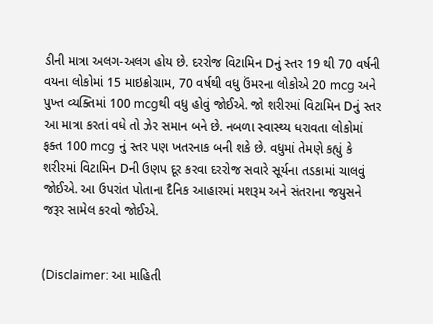ડીની માત્રા અલગ-અલગ હોય છે. દરરોજ વિટામિન Dનું સ્તર 19 થી 70 વર્ષની વયના લોકોમાં 15 માઇક્રોગ્રામ, 70 વર્ષથી વધુ ઉંમરના લોકોએ 20 mcg અને પુખ્ત વ્યક્તિમાં 100 mcgથી વધુ હોવું જોઈએ. જો શરીરમાં વિટામિન Dનું સ્તર આ માત્રા કરતાં વધે તો ઝેર સમાન બને છે. નબળા સ્વાસ્થ્ય ધરાવતા લોકોમાં ફક્ત 100 mcg નું સ્તર પણ ખતરનાક બની શકે છે. વધુમાં તેમણે કહ્યું કે શરીરમાં વિટામિન Dની ઉણપ દૂર કરવા દરરોજ સવારે સૂર્યના તડકામાં ચાલવું જોઈએ. આ ઉપરાંત પોતાના દૈનિક આહારમાં મશરૂમ અને સંતરાના જયુસને જરૂર સામેલ કરવો જોઈએ.


(Disclaimer: આ માહિતી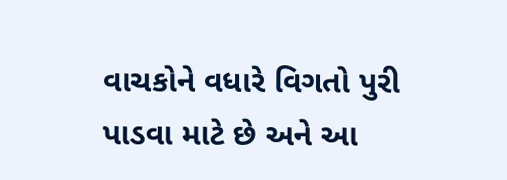વાચકોને વધારે વિગતો પુરી પાડવા માટે છે અને આ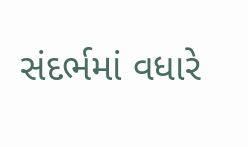સંદર્ભમાં વધારે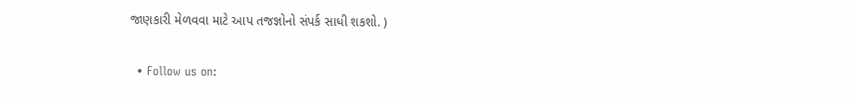જાણકારી મેળવવા માટે આપ તજજ્ઞોનો સંપર્ક સાધી શકશો. )

  • Follow us on: